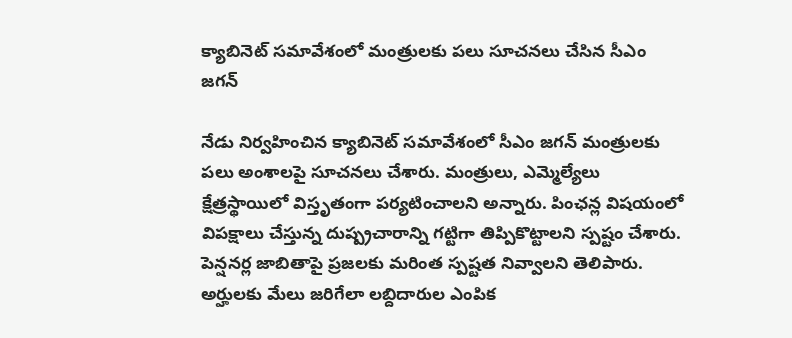క్యాబినెట్ సమావేశంలో మంత్రులకు పలు సూచనలు చేసిన సీఎం జగన్

నేడు నిర్వహించిన క్యాబినెట్ సమావేశంలో సీఎం జగన్ మంత్రులకు పలు అంశాలపై సూచనలు చేశారు. మంత్రులు, ఎమ్మెల్యేలు క్షేత్రస్థాయిలో విస్తృతంగా పర్యటించాలని అన్నారు. పింఛన్ల విషయంలో విపక్షాలు చేస్తున్న దుష్ప్రచారాన్ని గట్టిగా తిప్పికొట్టాలని స్పష్టం చేశారు. పెన్షనర్ల జాబితాపై ప్రజలకు మరింత స్పష్టత నివ్వాలని తెలిపారు. అర్హులకు మేలు జరిగేలా లబ్దిదారుల ఎంపిక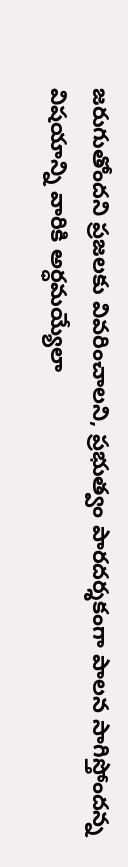జరుగుతోందని ప్రజలకు వివరించాలని, ప్రభుత్వం పారదర్శకంగా పాలన సాగిస్తోందన్న విషయాన్ని వారికి అర్ధమయ్యేలా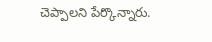చెప్పాలని పేర్కొన్నారు.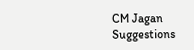CM Jagan
Suggestions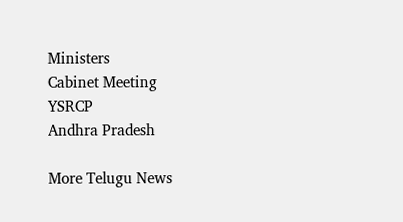Ministers
Cabinet Meeting
YSRCP
Andhra Pradesh

More Telugu News